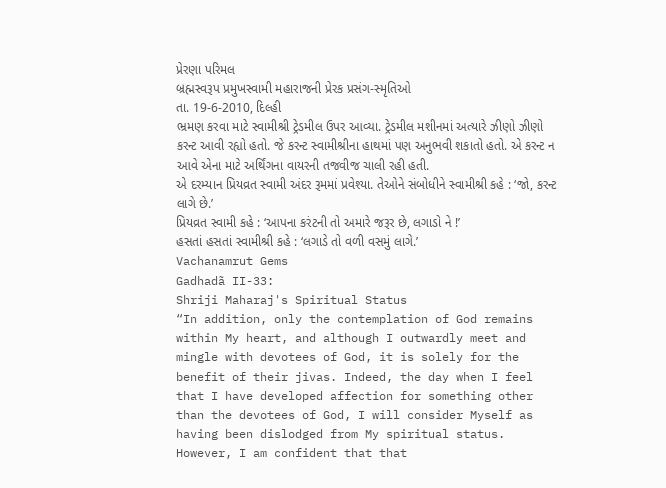પ્રેરણા પરિમલ
બ્રહ્મસ્વરૂપ પ્રમુખસ્વામી મહારાજની પ્રેરક પ્રસંગ-સ્મૃતિઓ
તા. 19-6-2010, દિલ્હી
ભ્રમણ કરવા માટે સ્વામીશ્રી ટ્રેડમીલ ઉપર આવ્યા. ટ્રેડમીલ મશીનમાં અત્યારે ઝીણો ઝીણો કરન્ટ આવી રહ્યો હતો. જે કરન્ટ સ્વામીશ્રીના હાથમાં પણ અનુભવી શકાતો હતો. એ કરન્ટ ન આવે એના માટે અર્થિંગના વાયરની તજવીજ ચાલી રહી હતી.
એ દરમ્યાન પ્રિયવ્રત સ્વામી અંદર રૂમમાં પ્રવેશ્યા. તેઓને સંબોધીને સ્વામીશ્રી કહે : ‘જો, કરન્ટ લાગે છે.’
પ્રિયવ્રત સ્વામી કહે : ‘આપના કરંટની તો અમારે જરૂર છે, લગાડો ને !’
હસતાં હસતાં સ્વામીશ્રી કહે : ‘લગાડે તો વળી વસમું લાગે.’
Vachanamrut Gems
Gadhadã II-33:
Shriji Maharaj's Spiritual Status
“In addition, only the contemplation of God remains within My heart, and although I outwardly meet and mingle with devotees of God, it is solely for the benefit of their jivas. Indeed, the day when I feel that I have developed affection for something other than the devotees of God, I will consider Myself as having been dislodged from My spiritual status. However, I am confident that that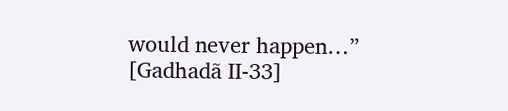would never happen…”
[Gadhadã II-33]